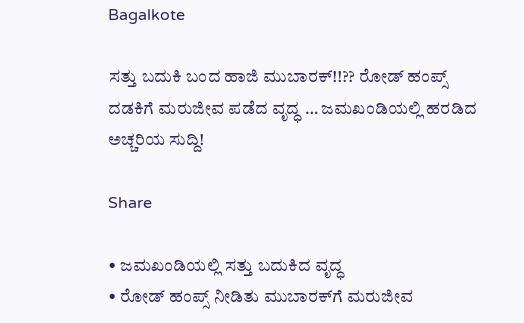Bagalkote

ಸತ್ತು ಬದುಕಿ ಬಂದ ಹಾಜಿ ಮುಬಾರಕ್!!?? ರೋಡ್ ಹಂಪ್ಸ್ ದಡಕಿಗೆ ಮರುಜೀವ ಪಡೆದ ವೃದ್ಧ … ಜಮಖಂಡಿಯಲ್ಲಿ ಹರಡಿದ ಅಚ್ಚರಿಯ ಸುದ್ದಿ!

Share

• ಜಮಖಂಡಿಯಲ್ಲಿ ಸತ್ತು ಬದುಕಿದ ವೃದ್ಧ
• ರೋಡ್ ಹಂಪ್ಸ್ ನೀಡಿತು ಮುಬಾರಕ್‌ಗೆ ಮರುಜೀವ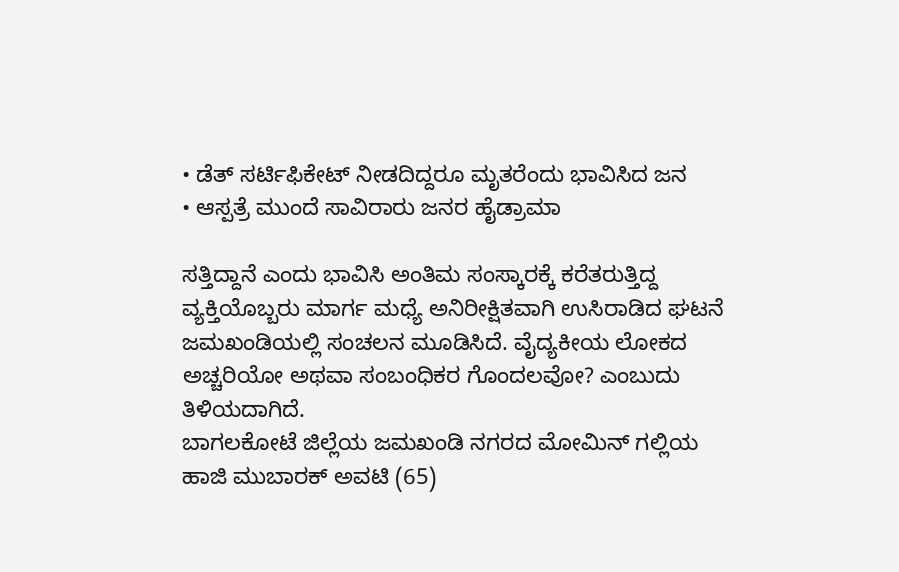• ಡೆತ್ ಸರ್ಟಿಫಿಕೇಟ್ ನೀಡದಿದ್ದರೂ ಮೃತರೆಂದು ಭಾವಿಸಿದ ಜನ
• ಆಸ್ಪತ್ರೆ ಮುಂದೆ ಸಾವಿರಾರು ಜನರ ಹೈಡ್ರಾಮಾ

ಸತ್ತಿದ್ದಾನೆ ಎಂದು ಭಾವಿಸಿ ಅಂತಿಮ ಸಂಸ್ಕಾರಕ್ಕೆ ಕರೆತರುತ್ತಿದ್ದ ವ್ಯಕ್ತಿಯೊಬ್ಬರು ಮಾರ್ಗ ಮಧ್ಯೆ ಅನಿರೀಕ್ಷಿತವಾಗಿ ಉಸಿರಾಡಿದ ಘಟನೆ ಜಮಖಂಡಿಯಲ್ಲಿ ಸಂಚಲನ ಮೂಡಿಸಿದೆ. ವೈದ್ಯಕೀಯ ಲೋಕದ ಅಚ್ಚರಿಯೋ ಅಥವಾ ಸಂಬಂಧಿಕರ ಗೊಂದಲವೋ? ಎಂಬುದು ತಿಳಿಯದಾಗಿದೆ.
ಬಾಗಲಕೋಟೆ ಜಿಲ್ಲೆಯ ಜಮಖಂಡಿ ನಗರದ ಮೋಮಿನ್ ಗಲ್ಲಿಯ ಹಾಜಿ ಮುಬಾರಕ್ ಅವಟಿ (65)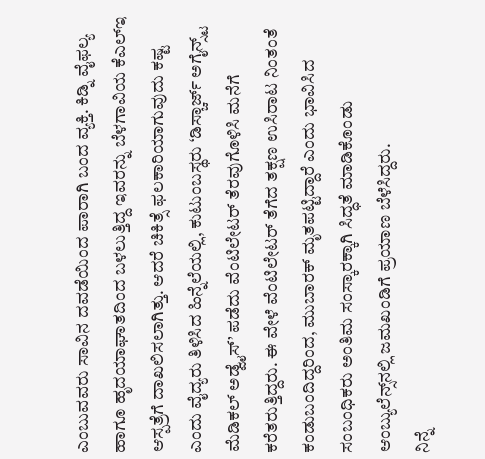ಎಂಬುವವರು ಸಾವಿನ ದವಡೆಯಿಂದ ಪಾರಾಗಿ ಬಂದ ವ್ಯಕ್ತಿ. ಕಿಡ್ನಿ ವೈಫಲ್ಯ ಹಾಗೂ ಹೃದಯಾಘಾತದಿಂದ ಬಳಲುತ್ತಿದ್ದ ಇವರನ್ನು ಬೆಳಗಾವಿಯ ಕೆಎಲ್‌ಇ ಆಸ್ಪತ್ರೆಗೆ ದಾಖಲಿಸಲಾಗಿತ್ತು. ಆದರೆ ಚಿಕಿತ್ಸೆ ಫಲಕಾರಿಯಾಗುವುದು ಕಷ್ಟ ಎಂದು ವೈದ್ಯರು ತಿಳಿಸಿದ ಹಿನ್ನೆಲೆಯಲ್ಲಿ, ಕುಟುಂಬಸ್ಥರು ‘ಡಿಸ್ಚಾರ್ಜ್ ಅಗೈನ್ಸ್ಟ್ ಮೆಡಿಕಲ್ ಅಡ್ವೈಸ್’ ಪಡೆದು ವೆಂಟಿಲೇಟರ್ ತೆರವುಗೊಳಿಸಿ ಮನೆಗೆ ಕರೆತರುತ್ತಿದ್ದರು. ಈ ವೇಳೆ ವೆಂಟಿಲೇಟರ್ ತೆಗೆದ ತಕ್ಷಣ ಉಸಿರಾಟ ನಿಂತಂತೆ ಕಂಡುಬಂದಿದ್ದರಿಂದ, ಮುಬಾರಕ್ ಮೃತಪಟ್ಟಿದ್ದಾರೆ ಎಂದು ಭಾವಿಸಿದ ಸಂಬಂಧಿಕರು ಅಂತಿಮ ಸಂಸ್ಕಾರಕ್ಕಾಗಿ ಸಿದ್ಧತೆ ಮಾಡಿಕೊಂಡು ಆಂಬ್ಯುಲೆನ್ಸ್‌ನಲ್ಲಿ ಜಮಖಂಡಿಗೆ ಪ್ರಯಾಣ ಬೆಳೆಸಿದ್ದರು.
ನಿನ್ನೆ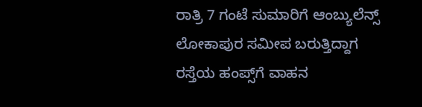ರಾತ್ರಿ 7 ಗಂಟೆ ಸುಮಾರಿಗೆ ಆಂಬ್ಯುಲೆನ್ಸ್ ಲೋಕಾಪುರ ಸಮೀಪ ಬರುತ್ತಿದ್ದಾಗ ರಸ್ತೆಯ ಹಂಪ್ಸ್‌ಗೆ ವಾಹನ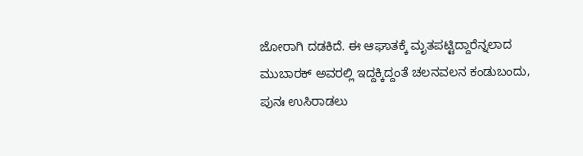ಜೋರಾಗಿ ದಡಕಿದೆ. ಈ ಆಘಾತಕ್ಕೆ ಮೃತಪಟ್ಟಿದ್ದಾರೆನ್ನಲಾದ ಮುಬಾರಕ್ ಅವರಲ್ಲಿ ಇದ್ದಕ್ಕಿದ್ದಂತೆ ಚಲನವಲನ ಕಂಡುಬಂದು, ಪುನಃ ಉಸಿರಾಡಲು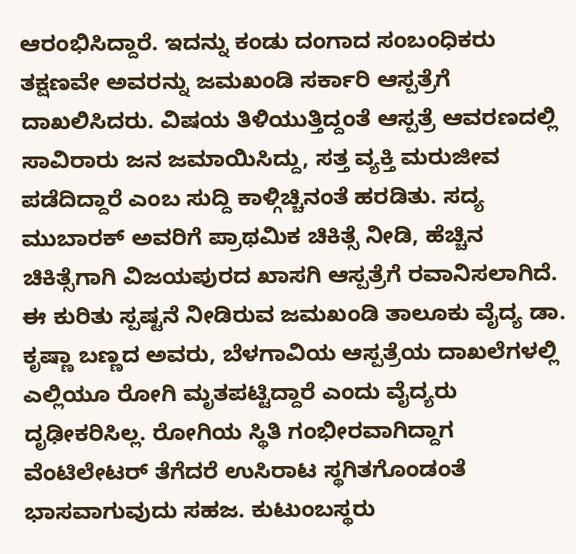ಆರಂಭಿಸಿದ್ದಾರೆ. ಇದನ್ನು ಕಂಡು ದಂಗಾದ ಸಂಬಂಧಿಕರು ತಕ್ಷಣವೇ ಅವರನ್ನು ಜಮಖಂಡಿ ಸರ್ಕಾರಿ ಆಸ್ಪತ್ರೆಗೆ ದಾಖಲಿಸಿದರು. ವಿಷಯ ತಿಳಿಯುತ್ತಿದ್ದಂತೆ ಆಸ್ಪತ್ರೆ ಆವರಣದಲ್ಲಿ ಸಾವಿರಾರು ಜನ ಜಮಾಯಿಸಿದ್ದು, ಸತ್ತ ವ್ಯಕ್ತಿ ಮರುಜೀವ ಪಡೆದಿದ್ದಾರೆ ಎಂಬ ಸುದ್ದಿ ಕಾಳ್ಗಿಚ್ಚಿನಂತೆ ಹರಡಿತು. ಸದ್ಯ ಮುಬಾರಕ್ ಅವರಿಗೆ ಪ್ರಾಥಮಿಕ ಚಿಕಿತ್ಸೆ ನೀಡಿ, ಹೆಚ್ಚಿನ ಚಿಕಿತ್ಸೆಗಾಗಿ ವಿಜಯಪುರದ ಖಾಸಗಿ ಆಸ್ಪತ್ರೆಗೆ ರವಾನಿಸಲಾಗಿದೆ.
ಈ ಕುರಿತು ಸ್ಪಷ್ಟನೆ ನೀಡಿರುವ ಜಮಖಂಡಿ ತಾಲೂಕು ವೈದ್ಯ ಡಾ. ಕೃಷ್ಣಾ ಬಣ್ಣದ ಅವರು, ಬೆಳಗಾವಿಯ ಆಸ್ಪತ್ರೆಯ ದಾಖಲೆಗಳಲ್ಲಿ ಎಲ್ಲಿಯೂ ರೋಗಿ ಮೃತಪಟ್ಟಿದ್ದಾರೆ ಎಂದು ವೈದ್ಯರು ದೃಢೀಕರಿಸಿಲ್ಲ. ರೋಗಿಯ ಸ್ಥಿತಿ ಗಂಭೀರವಾಗಿದ್ದಾಗ ವೆಂಟಿಲೇಟರ್ ತೆಗೆದರೆ ಉಸಿರಾಟ ಸ್ಥಗಿತಗೊಂಡಂತೆ ಭಾಸವಾಗುವುದು ಸಹಜ. ಕುಟುಂಬಸ್ಥರು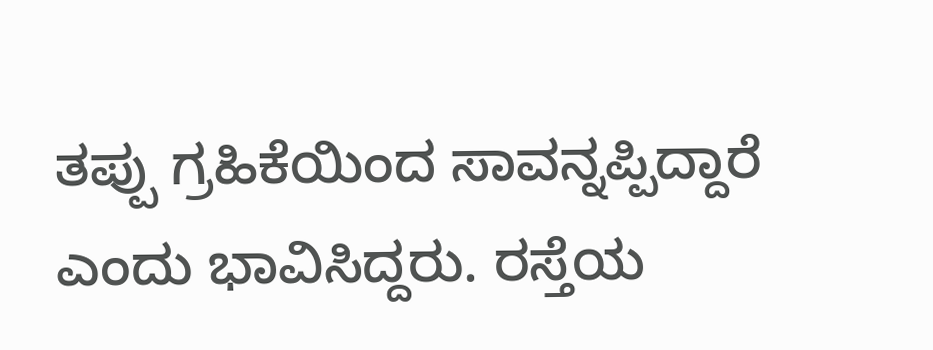ತಪ್ಪು ಗ್ರಹಿಕೆಯಿಂದ ಸಾವನ್ನಪ್ಪಿದ್ದಾರೆ ಎಂದು ಭಾವಿಸಿದ್ದರು. ರಸ್ತೆಯ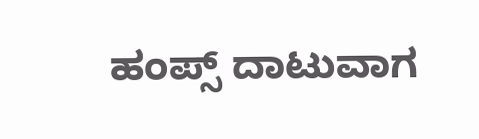ಹಂಪ್ಸ್ ದಾಟುವಾಗ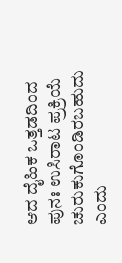ಆದ ದೈಹಿಕ ಒತ್ತಡದಿಂದ ಪುನಃ ಉಸಿರಾಟ ಪ್ರಕ್ರಿಯೆ ಚುರುಕುಗೊಂಡಿರಬಹುದು ಎಂದು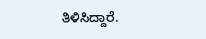ತಿಳಿಸಿದ್ದಾರೆ.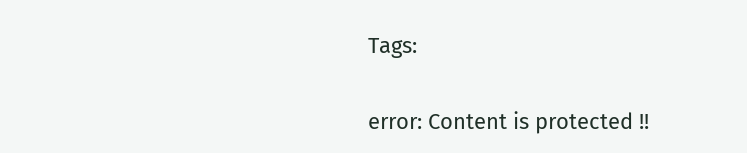Tags:

error: Content is protected !!